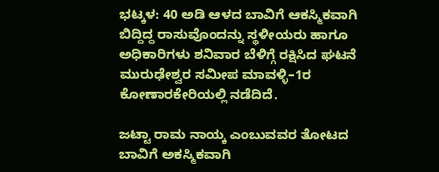ಭಟ್ಕಳ: 40 ಅಡಿ ಆಳದ ಬಾವಿಗೆ ಆಕಸ್ಮಿಕವಾಗಿ ಬಿದ್ದಿದ್ದ ರಾಸುವೊಂದನ್ನು ಸ್ಥಳೀಯರು ಹಾಗೂ ಅಧಿಕಾರಿಗಳು ಶನಿವಾರ ಬೆಳಿಗ್ಗೆ ರಕ್ಷಿಸಿದ ಘಟನೆ ಮುರುಢೇಶ್ವರ ಸಮೀಪ ಮಾವಳ್ಳಿ–1ರ ಕೋಣಾರಕೇರಿಯಲ್ಲಿ ನಡೆದಿದೆ.

ಜಟ್ಟಾ ರಾಮ ನಾಯ್ಕ ಎಂಬುವವರ ತೋಟದ ಬಾವಿಗೆ ಅಕಸ್ಮಿಕವಾಗಿ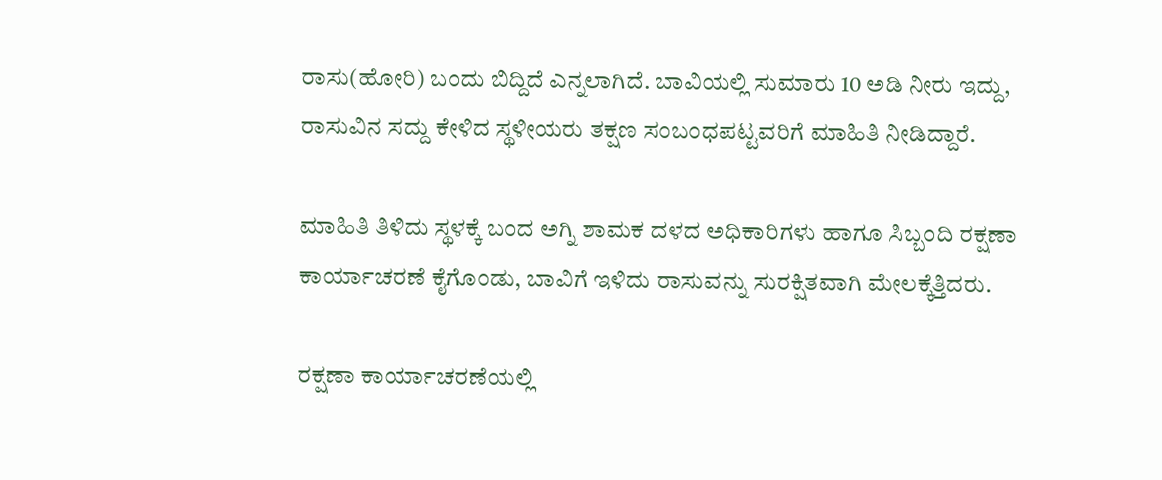ರಾಸು(ಹೋರಿ) ಬಂದು ಬಿದ್ದಿದೆ ಎನ್ನಲಾಗಿದೆ. ಬಾವಿಯಲ್ಲಿ ಸುಮಾರು 10 ಅಡಿ ನೀರು ಇದ್ದು, ರಾಸುವಿನ ಸದ್ದು ಕೇಳಿದ ಸ್ಥಳೀಯರು ತಕ್ಷಣ ಸಂಬಂಧಪಟ್ಟವರಿಗೆ ಮಾಹಿತಿ ನೀಡಿದ್ದಾರೆ.

ಮಾಹಿತಿ ತಿಳಿದು ಸ್ಥಳಕ್ಕೆ ಬಂದ ಅಗ್ನಿ ಶಾಮಕ ದಳದ ಅಧಿಕಾರಿಗಳು ಹಾಗೂ ಸಿಬ್ಬಂದಿ ರಕ್ಷಣಾ ಕಾರ್ಯಾಚರಣೆ ಕೈಗೊಂಡು, ಬಾವಿಗೆ ಇಳಿದು ರಾಸುವನ್ನು ಸುರಕ್ಷಿತವಾಗಿ ಮೇಲಕ್ಕೆತ್ತಿದರು.

ರಕ್ಷಣಾ ಕಾರ್ಯಾಚರಣೆಯಲ್ಲಿ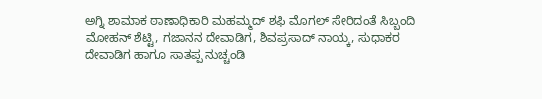ಅಗ್ನಿ ಶಾಮಾಕ ಠಾಣಾಧಿಕಾರಿ ಮಹಮ್ಮದ್ ಶಫಿ ಮೊಗಲ್ ಸೇರಿದಂತೆ ಸಿಬ್ಬಂದಿ  ಮೋಹನ್ ಶೆಟ್ಟಿ, ಗಜಾನನ ದೇವಾಡಿಗ, ಶಿವಪ್ರಸಾದ್ ನಾಯ್ಕ, ಸುಧಾಕರ ದೇವಾಡಿಗ ಹಾಗೂ ಸಾತಪ್ಪ ನುಚ್ಚಂಡಿ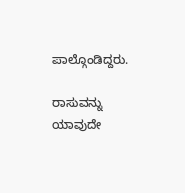ಪಾಲ್ಗೊಂಡಿದ್ದರು.

ರಾಸುವನ್ನು ಯಾವುದೇ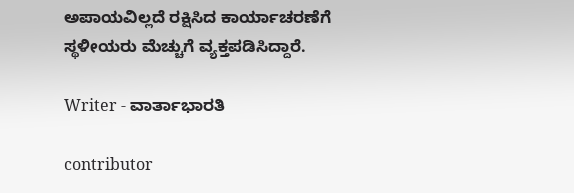ಅಪಾಯವಿಲ್ಲದೆ ರಕ್ಷಿಸಿದ ಕಾರ್ಯಾಚರಣೆಗೆ ಸ್ಥಳೀಯರು ಮೆಚ್ಚುಗೆ ವ್ಯಕ್ತಪಡಿಸಿದ್ದಾರೆ.

Writer - ವಾರ್ತಾಭಾರತಿ

contributor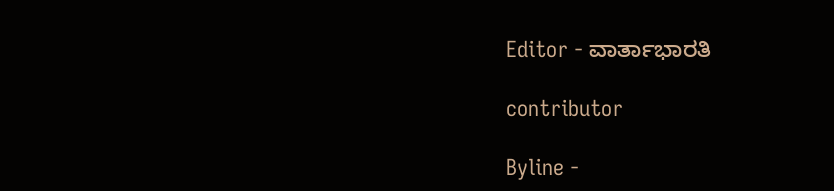Editor - ವಾರ್ತಾಭಾರತಿ

contributor

Byline -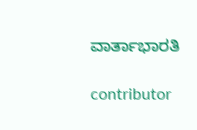ವಾರ್ತಾಭಾರತಿ

contributor